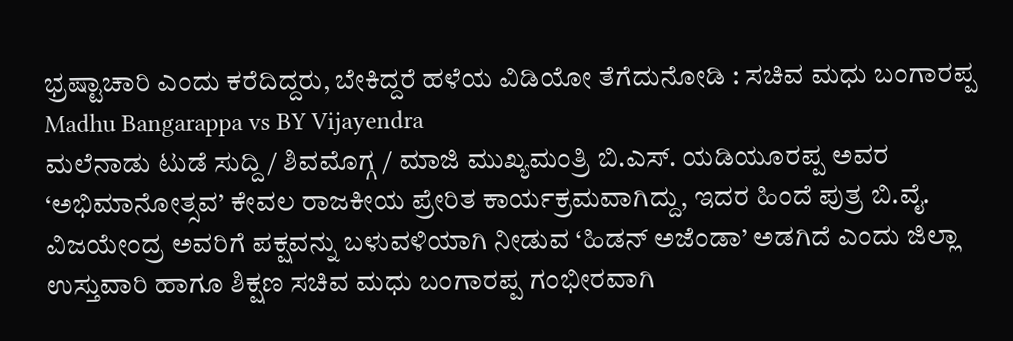ಭ್ರಷ್ಟಾಚಾರಿ ಎಂದು ಕರೆದಿದ್ದರು, ಬೇಕಿದ್ದರೆ ಹಳೆಯ ವಿಡಿಯೋ ತೆಗೆದುನೋಡಿ : ಸಚಿವ ಮಧು ಬಂಗಾರಪ್ಪ Madhu Bangarappa vs BY Vijayendra
ಮಲೆನಾಡು ಟುಡೆ ಸುದ್ದಿ / ಶಿವಮೊಗ್ಗ / ಮಾಜಿ ಮುಖ್ಯಮಂತ್ರಿ ಬಿ.ಎಸ್. ಯಡಿಯೂರಪ್ಪ ಅವರ ‘ಅಭಿಮಾನೋತ್ಸವ’ ಕೇವಲ ರಾಜಕೀಯ ಪ್ರೇರಿತ ಕಾರ್ಯಕ್ರಮವಾಗಿದ್ದು, ಇದರ ಹಿಂದೆ ಪುತ್ರ ಬಿ.ವೈ. ವಿಜಯೇಂದ್ರ ಅವರಿಗೆ ಪಕ್ಷವನ್ನು ಬಳುವಳಿಯಾಗಿ ನೀಡುವ ‘ಹಿಡನ್ ಅಜೆಂಡಾ’ ಅಡಗಿದೆ ಎಂದು ಜಿಲ್ಲಾ ಉಸ್ತುವಾರಿ ಹಾಗೂ ಶಿಕ್ಷಣ ಸಚಿವ ಮಧು ಬಂಗಾರಪ್ಪ ಗಂಭೀರವಾಗಿ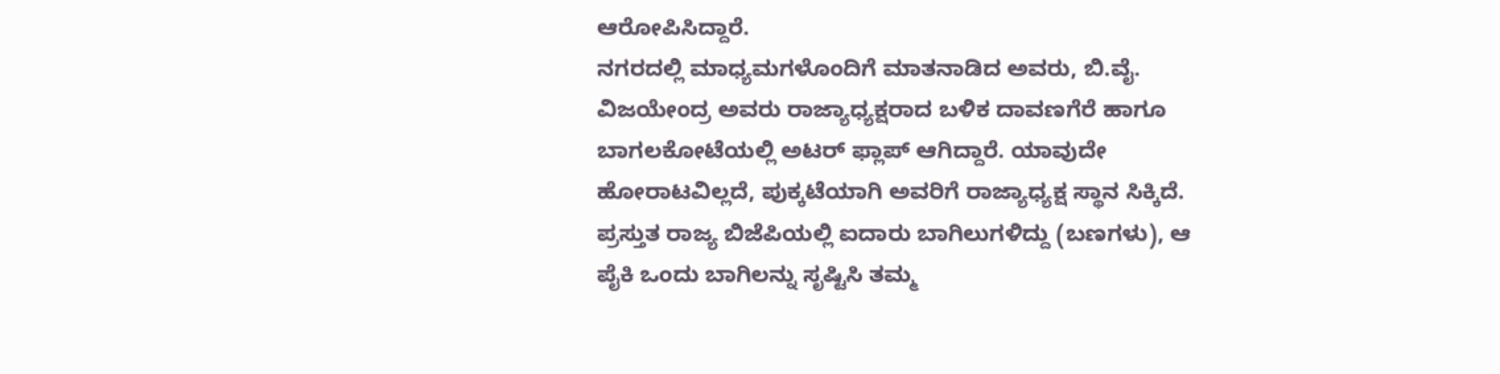ಆರೋಪಿಸಿದ್ದಾರೆ.
ನಗರದಲ್ಲಿ ಮಾಧ್ಯಮಗಳೊಂದಿಗೆ ಮಾತನಾಡಿದ ಅವರು, ಬಿ.ವೈ. ವಿಜಯೇಂದ್ರ ಅವರು ರಾಜ್ಯಾಧ್ಯಕ್ಷರಾದ ಬಳಿಕ ದಾವಣಗೆರೆ ಹಾಗೂ ಬಾಗಲಕೋಟೆಯಲ್ಲಿ ಅಟರ್ ಫ್ಲಾಪ್ ಆಗಿದ್ದಾರೆ. ಯಾವುದೇ ಹೋರಾಟವಿಲ್ಲದೆ, ಪುಕ್ಕಟೆಯಾಗಿ ಅವರಿಗೆ ರಾಜ್ಯಾಧ್ಯಕ್ಷ ಸ್ಥಾನ ಸಿಕ್ಕಿದೆ. ಪ್ರಸ್ತುತ ರಾಜ್ಯ ಬಿಜೆಪಿಯಲ್ಲಿ ಐದಾರು ಬಾಗಿಲುಗಳಿದ್ದು (ಬಣಗಳು), ಆ ಪೈಕಿ ಒಂದು ಬಾಗಿಲನ್ನು ಸೃಷ್ಟಿಸಿ ತಮ್ಮ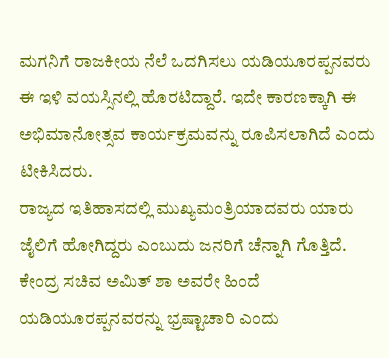ಮಗನಿಗೆ ರಾಜಕೀಯ ನೆಲೆ ಒದಗಿಸಲು ಯಡಿಯೂರಪ್ಪನವರು ಈ ಇಳಿ ವಯಸ್ಸಿನಲ್ಲಿ ಹೊರಟಿದ್ದಾರೆ. ಇದೇ ಕಾರಣಕ್ಕಾಗಿ ಈ ಅಭಿಮಾನೋತ್ಸವ ಕಾರ್ಯಕ್ರಮವನ್ನು ರೂಪಿಸಲಾಗಿದೆ ಎಂದು ಟೀಕಿಸಿದರು.
ರಾಜ್ಯದ ಇತಿಹಾಸದಲ್ಲಿ ಮುಖ್ಯಮಂತ್ರಿಯಾದವರು ಯಾರು ಜೈಲಿಗೆ ಹೋಗಿದ್ದರು ಎಂಬುದು ಜನರಿಗೆ ಚೆನ್ನಾಗಿ ಗೊತ್ತಿದೆ. ಕೇಂದ್ರ ಸಚಿವ ಅಮಿತ್ ಶಾ ಅವರೇ ಹಿಂದೆ ಯಡಿಯೂರಪ್ಪನವರನ್ನು ಭ್ರಷ್ಟಾಚಾರಿ ಎಂದು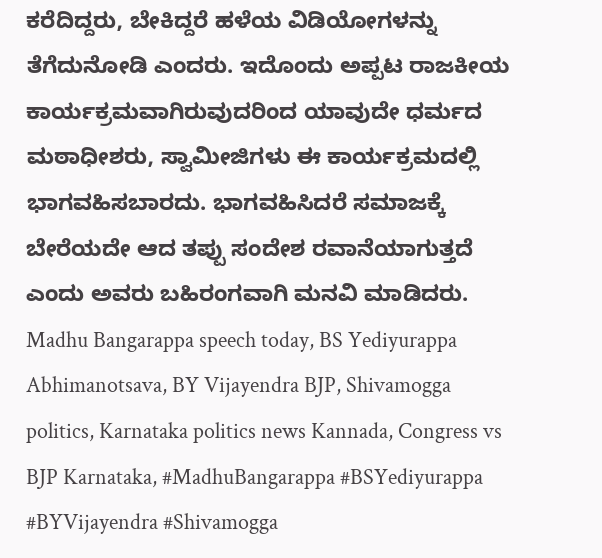ಕರೆದಿದ್ದರು, ಬೇಕಿದ್ದರೆ ಹಳೆಯ ವಿಡಿಯೋಗಳನ್ನು ತೆಗೆದುನೋಡಿ ಎಂದರು. ಇದೊಂದು ಅಪ್ಪಟ ರಾಜಕೀಯ ಕಾರ್ಯಕ್ರಮವಾಗಿರುವುದರಿಂದ ಯಾವುದೇ ಧರ್ಮದ ಮಠಾಧೀಶರು, ಸ್ವಾಮೀಜಿಗಳು ಈ ಕಾರ್ಯಕ್ರಮದಲ್ಲಿ ಭಾಗವಹಿಸಬಾರದು. ಭಾಗವಹಿಸಿದರೆ ಸಮಾಜಕ್ಕೆ ಬೇರೆಯದೇ ಆದ ತಪ್ಪು ಸಂದೇಶ ರವಾನೆಯಾಗುತ್ತದೆ ಎಂದು ಅವರು ಬಹಿರಂಗವಾಗಿ ಮನವಿ ಮಾಡಿದರು.
Madhu Bangarappa speech today, BS Yediyurappa Abhimanotsava, BY Vijayendra BJP, Shivamogga politics, Karnataka politics news Kannada, Congress vs BJP Karnataka, #MadhuBangarappa #BSYediyurappa #BYVijayendra #Shivamogga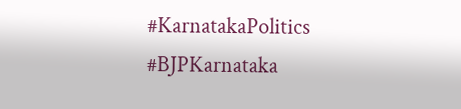#KarnatakaPolitics #BJPKarnataka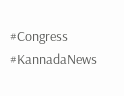#Congress #KannadaNews